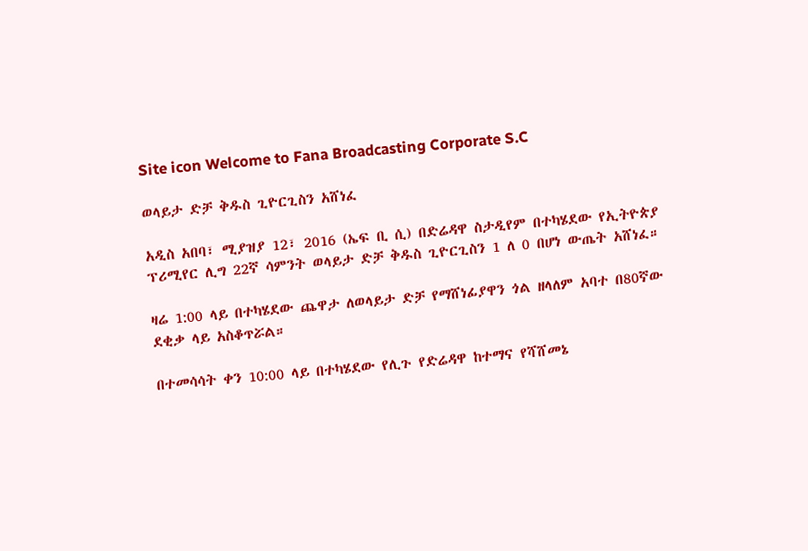Site icon Welcome to Fana Broadcasting Corporate S.C

ወላይታ ድቻ ቅዱስ ጊዮርጊስን አሸነፈ

አዲስ አበባ፣ ሚያዝያ 12፣ 2016 (ኤፍ ቢ ሲ) በድሬዳዋ ስታዲየም በተካሄደው የኢትዮጵያ ፕሪሚየር ሊግ 22ኛ ሳምንት ወላይታ ድቻ ቅዱስ ጊዮርጊስን 1 ለ 0 በሆነ ውጤት አሸነፈ።

ዛሬ 1:00 ላይ በተካሄደው ጨዋታ ለወላይታ ድቻ የማሸነፊያዋን ጎል ዘላለም አባተ በ80ኛው ደቂቃ ላይ አስቆጥሯል።

በተመሳሳት ቀን 10:00 ላይ በተካሄደው የሊጉ የድሬዳዋ ከተማና የሻሸመኔ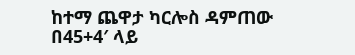ከተማ ጨዋታ ካርሎስ ዳምጠው በ45+4′ ላይ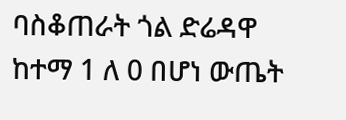ባስቆጠራት ጎል ድሬዳዋ ከተማ 1 ለ 0 በሆነ ውጤት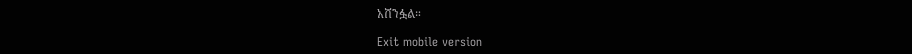አሸንፏል።

Exit mobile version